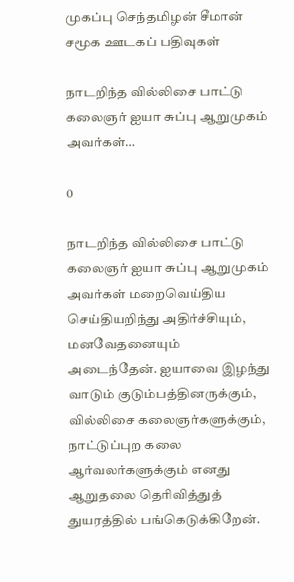முகப்பு செந்தமிழன் சீமான் சமூக ஊடகப் பதிவுகள்

நாடறிந்த வில்லிசை பாட்டு கலைஞர் ஐயா சுப்பு ஆறுமுகம் அவர்கள்…

0

நாடறிந்த வில்லிசை பாட்டு கலைஞர் ஐயா சுப்பு ஆறுமுகம் அவர்கள் மறைவெய்திய செய்தியறிந்து அதிர்ச்சியும், மனவேதனையும் அடைந்தேன். ஐயாவை இழந்து வாடும் குடும்பத்தினருக்கும், வில்லிசை கலைஞர்களுக்கும், நாட்டுப்புற கலை ஆர்வலர்களுக்கும் எனது ஆறுதலை தெரிவித்துத் துயரத்தில் பங்கெடுக்கிறேன்.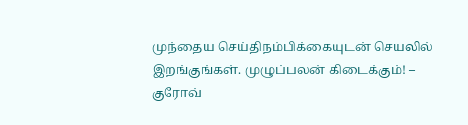முந்தைய செய்திநம்பிக்கையுடன் செயலில் இறங்குங்கள். முழுப்பலன் கிடைக்கும்! – குரோவ்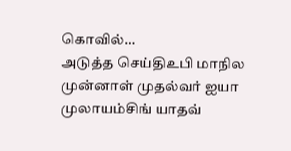கொவில்…
அடுத்த செய்திஉபி மாநில முன்னாள் முதல்வர் ஐயா முலாயம்சிங் யாதவ்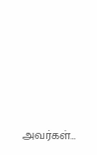அவர்கள்…